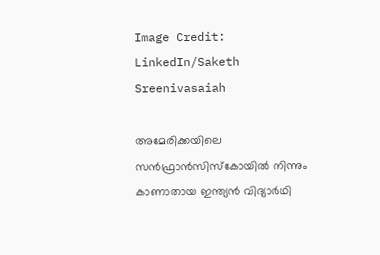Image Credit: LinkedIn/Saketh Sreenivasaiah

അമേരിക്കയിലെ സന്‍ഫ്രാന്‍സിസ്കോയില്‍ നിന്നും കാണാതായ ഇന്ത്യന്‍ വിദ്യാര്‍ഥി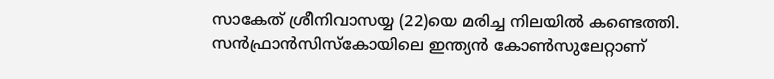സാകേത് ശ്രീനിവാസയ്യ (22)യെ മരിച്ച നിലയില്‍ കണ്ടെത്തി. സന്‍ഫ്രാന്‍സിസ്കോയിലെ ഇന്ത്യന്‍ കോണ്‍സുലേറ്റാണ്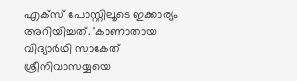എക്സ് പോസ്റ്റിലൂടെ ഇക്കാര്യം അറിയിച്ചത്. 'കാണാതായ വിദ്യാര്‍ഥി സാകേത് ശ്രീനിവാസയ്യയെ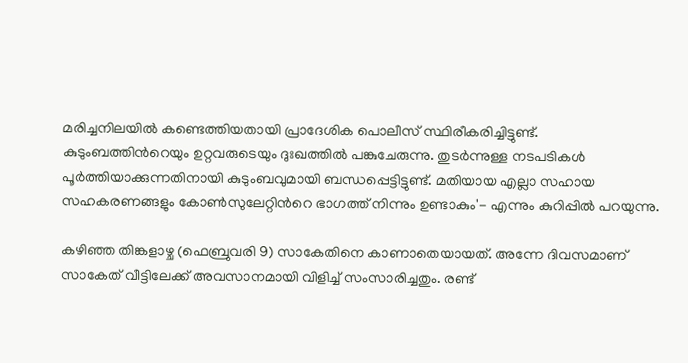മരിച്ചനിലയില്‍ കണ്ടെത്തിയതായി പ്രാദേശിക പൊലീസ് സ്ഥിരീകരിച്ചിട്ടുണ്ട്. കുടുംബത്തിന്‍റെയും ഉറ്റവരുടെയും ദുഃഖത്തില്‍ പങ്കുചേരുന്നു. തുടര്‍ന്നുള്ള നടപടികള്‍ പൂര്‍ത്തിയാക്കുന്നതിനായി കുടുംബവുമായി ബന്ധപ്പെട്ടിട്ടുണ്ട്. മതിയായ എല്ലാ സഹായ സഹകരണങ്ങളും കോണ്‍സുലേറ്റിന്‍റെ ഭാഗത്ത് നിന്നും ഉണ്ടാകും'- എന്നും കുറിപ്പില്‍ പറയുന്നു.

കഴിഞ്ഞ തിങ്കളാഴ്ച (ഫെബ്രുവരി 9) സാകേതിനെ കാണാതെയായത്. അന്നേ ദിവസമാണ് സാകേത് വീട്ടിലേക്ക് അവസാനമായി വിളിച്ച് സംസാരിച്ചതും. രണ്ട്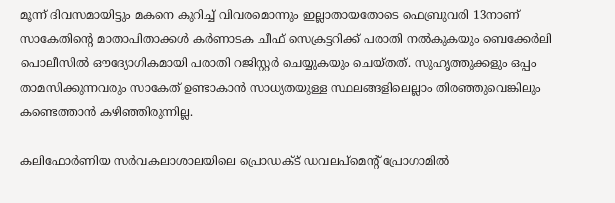മൂന്ന് ദിവസമായിട്ടും മകനെ കുറിച്ച് വിവരമൊന്നും ഇല്ലാതായതോടെ ഫെബ്രുവരി 13നാണ് സാകേതിന്‍റെ മാതാപിതാക്കള്‍ കര്‍ണാടക ചീഫ് സെക്രട്ടറിക്ക് പരാതി നല്‍കുകയും ബെക്കേര്‍ലി പൊലീസില്‍ ഔദ്യോഗികമായി പരാതി റജിസ്റ്റര്‍ ചെയ്യുകയും ചെയ്തത്. സുഹൃത്തുക്കളും ഒപ്പം താമസിക്കുന്നവരും സാകേത് ഉണ്ടാകാന്‍ സാധ്യതയുള്ള സ്ഥലങ്ങളിലെല്ലാം തിരഞ്ഞുവെങ്കിലും കണ്ടെത്താന്‍ കഴിഞ്ഞിരുന്നില്ല.

കലിഫോര്‍ണിയ സര്‍വകലാശാലയിലെ പ്രൊഡക്ട് ഡവലപ്മെന്‍റ് പ്രോഗാമില്‍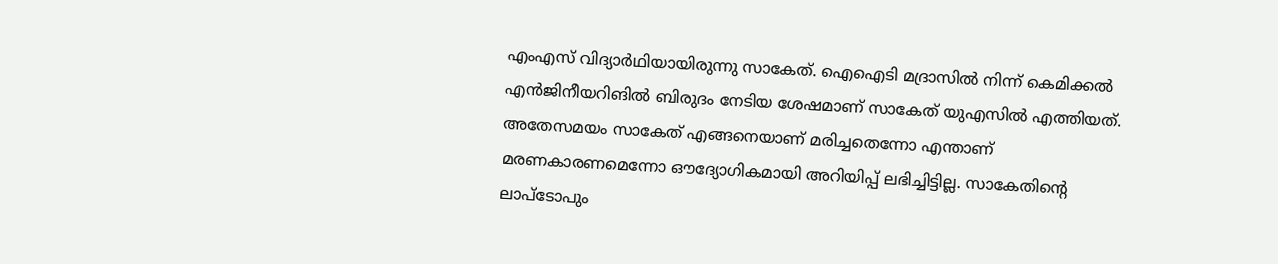എംഎസ് വിദ്യാര്‍ഥിയായിരുന്നു സാകേത്. ഐഐടി മദ്രാസില്‍ നിന്ന് കെമിക്കല്‍ എന്‍ജിനീയറിങില്‍ ബിരുദം നേടിയ ശേഷമാണ് സാകേത് യുഎസില്‍ എത്തിയത്. അതേസമയം സാകേത് എങ്ങനെയാണ് മരിച്ചതെന്നോ എന്താണ് മരണകാരണമെന്നോ ഔദ്യോഗികമായി അറിയിപ്പ് ലഭിച്ചിട്ടില്ല. സാകേതിന്‍റെ ലാപ്ടോപും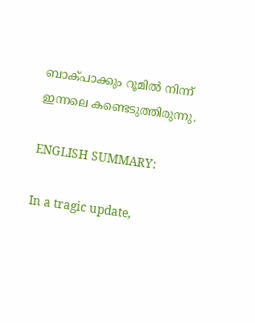ബാക്പാക്കും റൂമില്‍ നിന്ന് ഇന്നലെ കണ്ടെടുത്തിരുന്നു.

ENGLISH SUMMARY:

In a tragic update,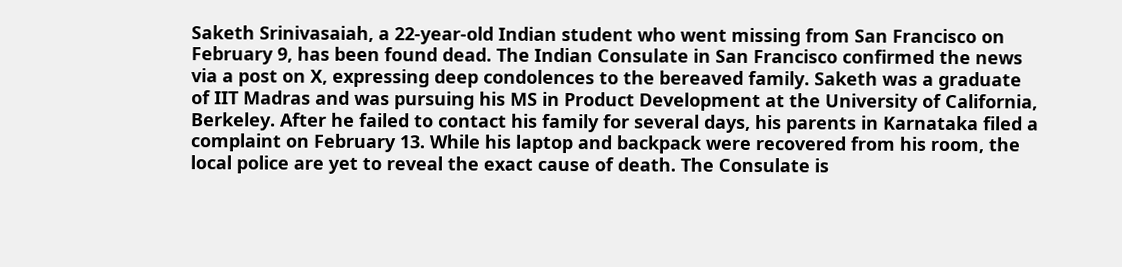Saketh Srinivasaiah, a 22-year-old Indian student who went missing from San Francisco on February 9, has been found dead. The Indian Consulate in San Francisco confirmed the news via a post on X, expressing deep condolences to the bereaved family. Saketh was a graduate of IIT Madras and was pursuing his MS in Product Development at the University of California, Berkeley. After he failed to contact his family for several days, his parents in Karnataka filed a complaint on February 13. While his laptop and backpack were recovered from his room, the local police are yet to reveal the exact cause of death. The Consulate is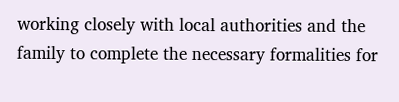working closely with local authorities and the family to complete the necessary formalities for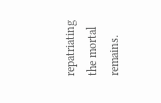repatriating the mortal remains.